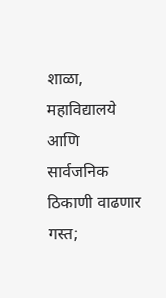शाळा, महाविद्यालये आणि सार्वजनिक ठिकाणी वाढणार गस्त;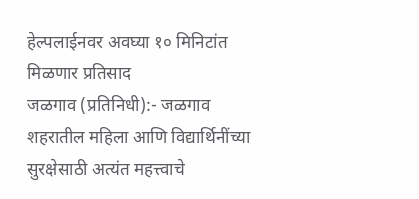हेल्पलाईनवर अवघ्या १० मिनिटांत मिळणार प्रतिसाद
जळगाव (प्रतिनिधी):- जळगाव शहरातील महिला आणि विद्यार्थिनींच्या सुरक्षेसाठी अत्यंत महत्त्वाचे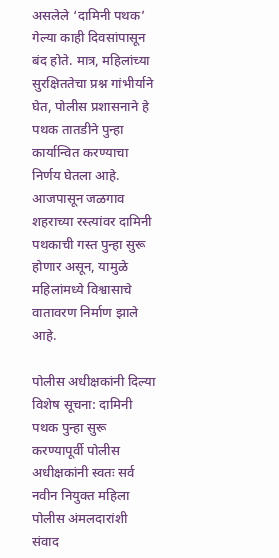असलेले ‘दामिनी पथक’ गेल्या काही दिवसांपासून बंद होते. मात्र, महिलांच्या सुरक्षिततेचा प्रश्न गांभीर्याने घेत, पोलीस प्रशासनाने हे पथक तातडीने पुन्हा कार्यान्वित करण्याचा निर्णय घेतला आहे. आजपासून जळगाव शहराच्या रस्त्यांवर दामिनी पथकाची गस्त पुन्हा सुरू होणार असून, यामुळे महिलांमध्ये विश्वासाचे वातावरण निर्माण झाले आहे.

पोलीस अधीक्षकांनी दिल्या विशेष सूचना: दामिनी पथक पुन्हा सुरू करण्यापूर्वी पोलीस अधीक्षकांनी स्वतः सर्व नवीन नियुक्त महिला पोलीस अंमलदारांशी संवाद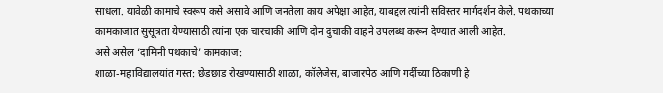साधला. यावेळी कामाचे स्वरूप कसे असावे आणि जनतेला काय अपेक्षा आहेत, याबद्दल त्यांनी सविस्तर मार्गदर्शन केले. पथकाच्या कामकाजात सुसूत्रता येण्यासाठी त्यांना एक चारचाकी आणि दोन दुचाकी वाहने उपलब्ध करून देण्यात आली आहेत.
असे असेल ‘दामिनी पथकाचे’ कामकाज:
शाळा-महाविद्यालयांत गस्त: छेडछाड रोखण्यासाठी शाळा, कॉलेजेस, बाजारपेठ आणि गर्दीच्या ठिकाणी हे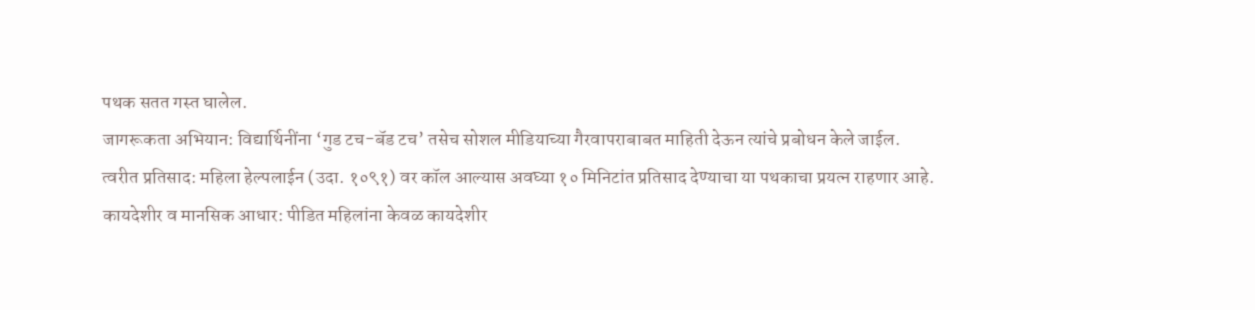पथक सतत गस्त घालेल.
जागरूकता अभियान: विद्यार्थिनींना ‘गुड टच-बॅड टच’ तसेच सोशल मीडियाच्या गैरवापराबाबत माहिती देऊन त्यांचे प्रबोधन केले जाईल.
त्वरीत प्रतिसाद: महिला हेल्पलाईन (उदा. १०९१) वर कॉल आल्यास अवघ्या १० मिनिटांत प्रतिसाद देण्याचा या पथकाचा प्रयत्न राहणार आहे.
कायदेशीर व मानसिक आधार: पीडित महिलांना केवळ कायदेशीर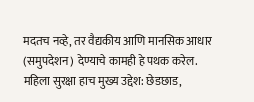मदतच नव्हे, तर वैद्यकीय आणि मानसिक आधार (समुपदेशन) देण्याचे कामही हे पथक करेल.
महिला सुरक्षा हाच मुख्य उद्देश: छेडछाड,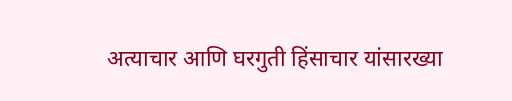अत्याचार आणि घरगुती हिंसाचार यांसारख्या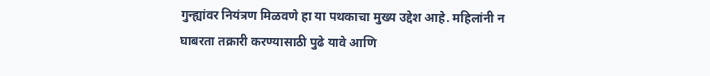गुन्ह्यांवर नियंत्रण मिळवणे हा या पथकाचा मुख्य उद्देश आहे. महिलांनी न घाबरता तक्रारी करण्यासाठी पुढे यावे आणि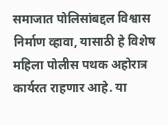समाजात पोलिसांबद्दल विश्वास निर्माण व्हावा, यासाठी हे विशेष महिला पोलीस पथक अहोरात्र कार्यरत राहणार आहे. या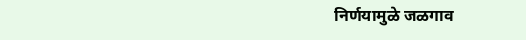निर्णयामुळे जळगाव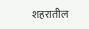शहरातील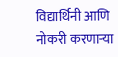विद्यार्थिनी आणि नोकरी करणाऱ्या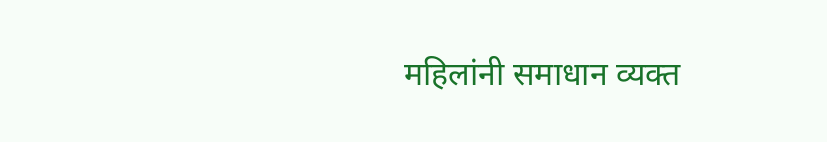महिलांनी समाधान व्यक्त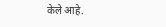केले आहे.